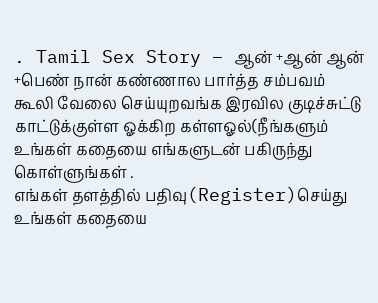. Tamil Sex Story – ஆன் +ஆன் ஆன் +பெண் நான் கண்ணால பார்த்த சம்பவம் கூலி வேலை செய்யுறவங்க இரவில குடிச்சுட்டு காட்டுக்குள்ள ஓக்கிற கள்ளஓல்(நீங்களும் உங்கள் கதையை எங்களுடன் பகிருந்து கொள்ளுங்கள் .
எங்கள் தளத்தில் பதிவு(Register)செய்து உங்கள் கதையை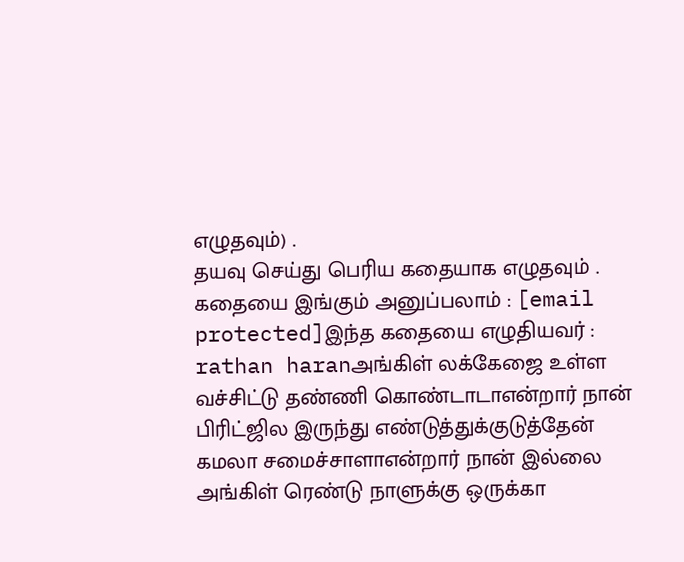எழுதவும்) .
தயவு செய்து பெரிய கதையாக எழுதவும் .
கதையை இங்கும் அனுப்பலாம் : [email protected]இந்த கதையை எழுதியவர் : rathan haranஅங்கிள் லக்கேஜை உள்ள வச்சிட்டு தண்ணி கொண்டாடாஎன்றார் நான் பிரிட்ஜில இருந்து எண்டுத்துக்குடுத்தேன் கமலா சமைச்சாளாஎன்றார் நான் இல்லை அங்கிள் ரெண்டு நாளுக்கு ஒருக்கா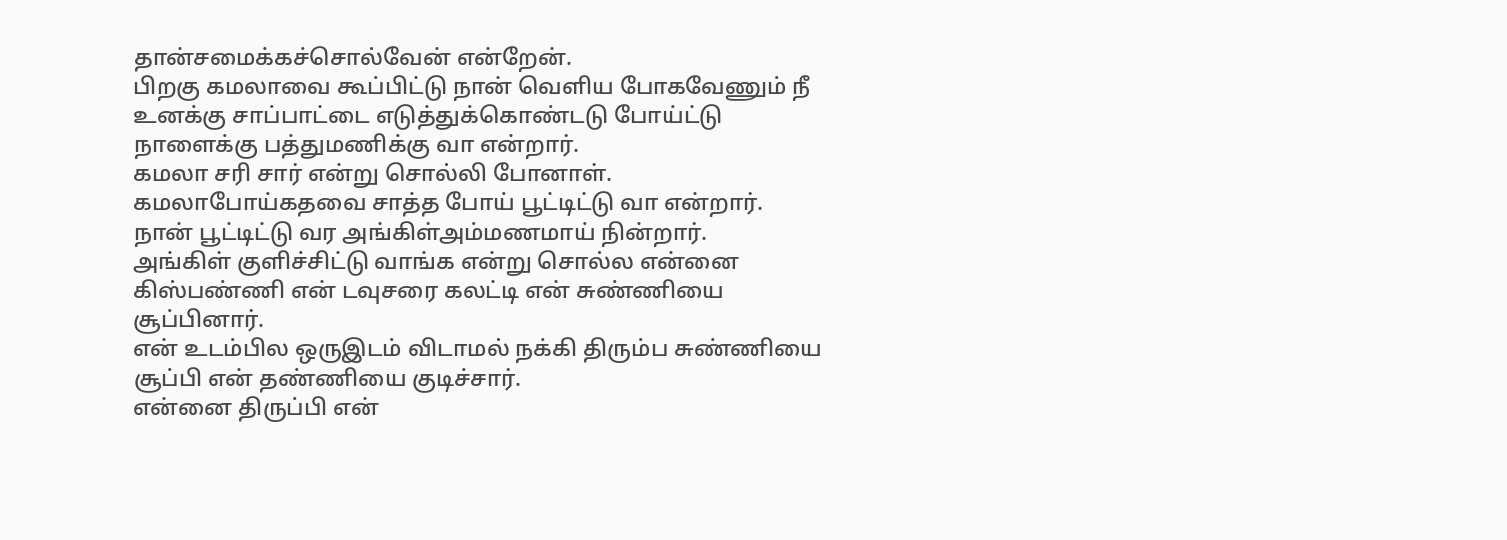தான்சமைக்கச்சொல்வேன் என்றேன்.
பிறகு கமலாவை கூப்பிட்டு நான் வெளிய போகவேணும் நீ உனக்கு சாப்பாட்டை எடுத்துக்கொண்டடு போய்ட்டு நாளைக்கு பத்துமணிக்கு வா என்றார்.
கமலா சரி சார் என்று சொல்லி போனாள்.
கமலாபோய்கதவை சாத்த போய் பூட்டிட்டு வா என்றார்.
நான் பூட்டிட்டு வர அங்கிள்அம்மணமாய் நின்றார்.
அங்கிள் குளிச்சிட்டு வாங்க என்று சொல்ல என்னை கிஸ்பண்ணி என் டவுசரை கலட்டி என் சுண்ணியை சூப்பினார்.
என் உடம்பில ஒருஇடம் விடாமல் நக்கி திரும்ப சுண்ணியை சூப்பி என் தண்ணியை குடிச்சார்.
என்னை திருப்பி என்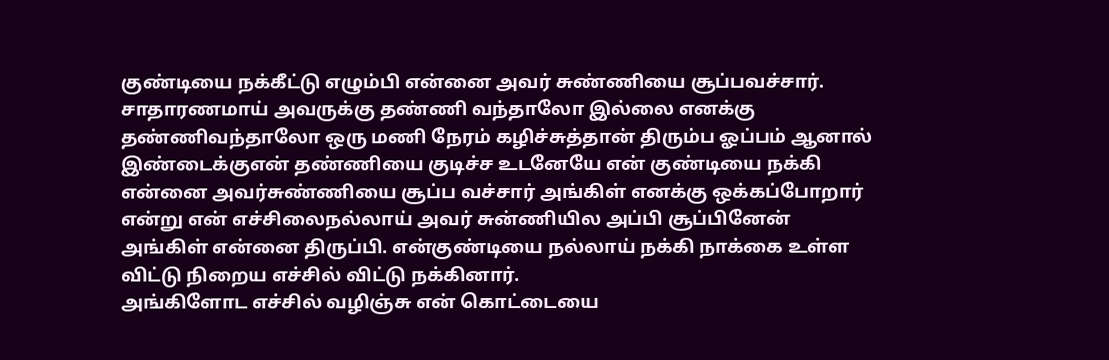குண்டியை நக்கீட்டு எழும்பி என்னை அவர் சுண்ணியை சூப்பவச்சார்.
சாதாரணமாய் அவருக்கு தண்ணி வந்தாலோ இல்லை எனக்கு தண்ணிவந்தாலோ ஒரு மணி நேரம் கழிச்சுத்தான் திரும்ப ஓப்பம் ஆனால் இண்டைக்குஎன் தண்ணியை குடிச்ச உடனேயே என் குண்டியை நக்கி என்னை அவர்சுண்ணியை சூப்ப வச்சார் அங்கிள் எனக்கு ஒக்கப்போறார் என்று என் எச்சிலைநல்லாய் அவர் சுன்ணியில அப்பி சூப்பினேன் அங்கிள் என்னை திருப்பி. என்குண்டியை நல்லாய் நக்கி நாக்கை உள்ள விட்டு நிறைய எச்சில் விட்டு நக்கினார்.
அங்கிளோட எச்சில் வழிஞ்சு என் கொட்டையை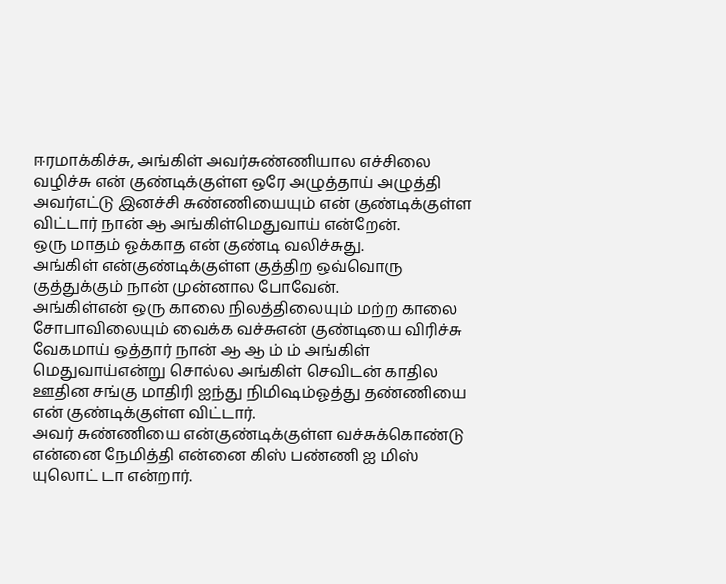ஈரமாக்கிச்சு, அங்கிள் அவர்சுண்ணியால எச்சிலை வழிச்சு என் குண்டிக்குள்ள ஒரே அழுத்தாய் அழுத்தி அவர்எட்டு இனச்சி சுண்ணியையும் என் குண்டிக்குள்ள விட்டார் நான் ஆ அங்கிள்மெதுவாய் என்றேன்.
ஒரு மாதம் ஓக்காத என் குண்டி வலிச்சுது.
அங்கிள் என்குண்டிக்குள்ள குத்திற ஒவ்வொரு குத்துக்கும் நான் முன்னால போவேன்.
அங்கிள்என் ஒரு காலை நிலத்திலையும் மற்ற காலை சோபாவிலையும் வைக்க வச்சுஎன் குண்டியை விரிச்சு வேகமாய் ஒத்தார் நான் ஆ ஆ ம் ம் அங்கிள் மெதுவாய்என்று சொல்ல அங்கிள் செவிடன் காதில ஊதின சங்கு மாதிரி ஐந்து நிமிஷம்ஓத்து தண்ணியை என் குண்டிக்குள்ள விட்டார்.
அவர் சுண்ணியை என்குண்டிக்குள்ள வச்சுக்கொண்டு என்னை நேமித்தி என்னை கிஸ் பண்ணி ஐ மிஸ் யுலொட் டா என்றார்.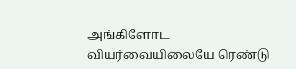அங்கிளோட வியர்வையிலையே ரெண்டு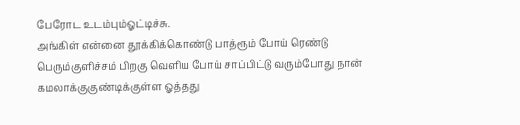பேரோட உடம்பும்ஓட்டிச்சு.
அங்கிள் என்னை தூக்கிக்கொண்டு பாத்ரூம் போய் ரெண்டு பெரும்குளிச்சம் பிறகு வெளிய போய் சாப்பிட்டு வரும்போது நான் கமலாக்குகுண்டிக்குள்ள ஓத்தது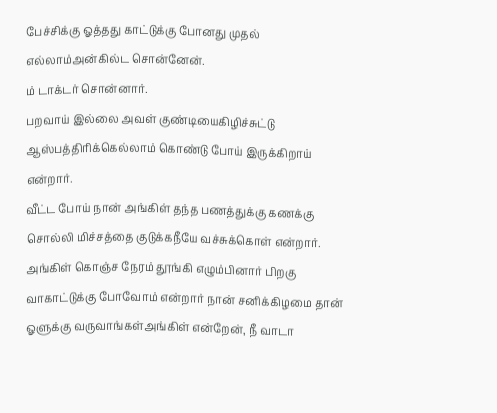பேச்சிக்கு ஓத்தது காட்டுக்கு போனது முதல் எல்லாம்அன்கில்ட சொன்னேன்.
ம் டாக்டர் சொன்னார்.
பறவாய் இல்லை அவள் குண்டியைகிழிச்சுட்டு ஆஸ்பத்திரிக்கெல்லாம் கொண்டு போய் இருக்கிறாய் என்றார்.
வீட்ட போய் நான் அங்கிள் தந்த பணத்துக்கு கணக்கு சொல்லி மிச்சத்தை குடுக்கநீயே வச்சுக்கொள் என்றார்.
அங்கிள் கொஞ்ச நேரம் தூங்கி எழும்பினார் பிறகு வாகாட்டுக்கு போவோம் என்றார் நான் சனிக்கிழமை தான் ஓளுக்கு வருவாங்கள்அங்கிள் என்றேன், நீ வாடா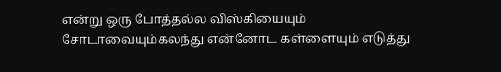என்று ஒரு போத்தல்ல விஸ்கியையும் சோடாவையும்கலந்து என்னோட கள்ளையும் எடுத்து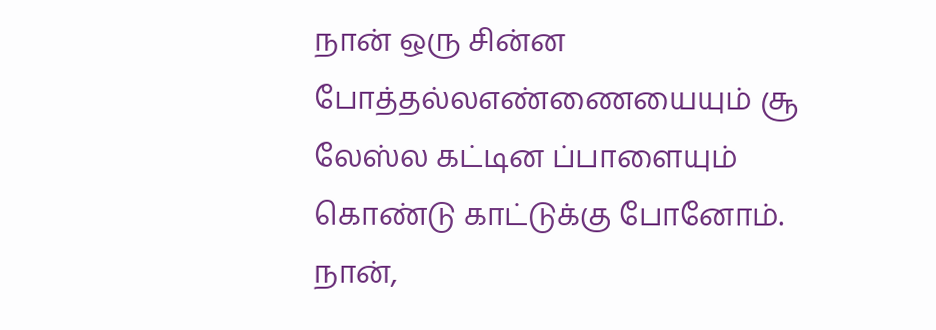நான் ஒரு சின்ன போத்தல்லஎண்ணையையும் சூ லேஸ்ல கட்டின ப்பாளையும் கொண்டு காட்டுக்கு போனோம்.
நான்,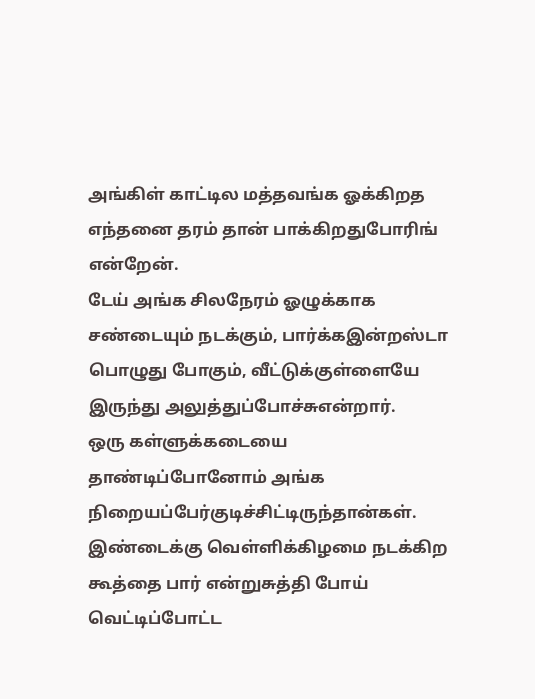அங்கிள் காட்டில மத்தவங்க ஓக்கிறத எந்தனை தரம் தான் பாக்கிறதுபோரிங் என்றேன்.
டேய் அங்க சிலநேரம் ஓழுக்காக சண்டையும் நடக்கும், பார்க்கஇன்றஸ்டா பொழுது போகும், வீட்டுக்குள்ளையே இருந்து அலுத்துப்போச்சுஎன்றார்.
ஒரு கள்ளுக்கடையை தாண்டிப்போனோம் அங்க நிறையப்பேர்குடிச்சிட்டிருந்தான்கள்.
இண்டைக்கு வெள்ளிக்கிழமை நடக்கிற கூத்தை பார் என்றுசுத்தி போய் வெட்டிப்போட்ட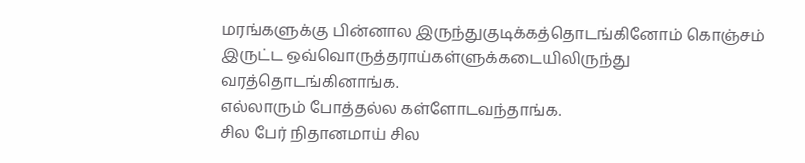மரங்களுக்கு பின்னால இருந்துகுடிக்கத்தொடங்கினோம் கொஞ்சம் இருட்ட ஒவ்வொருத்தராய்கள்ளுக்கடையிலிருந்து வரத்தொடங்கினாங்க.
எல்லாரும் போத்தல்ல கள்ளோடவந்தாங்க.
சில பேர் நிதானமாய் சில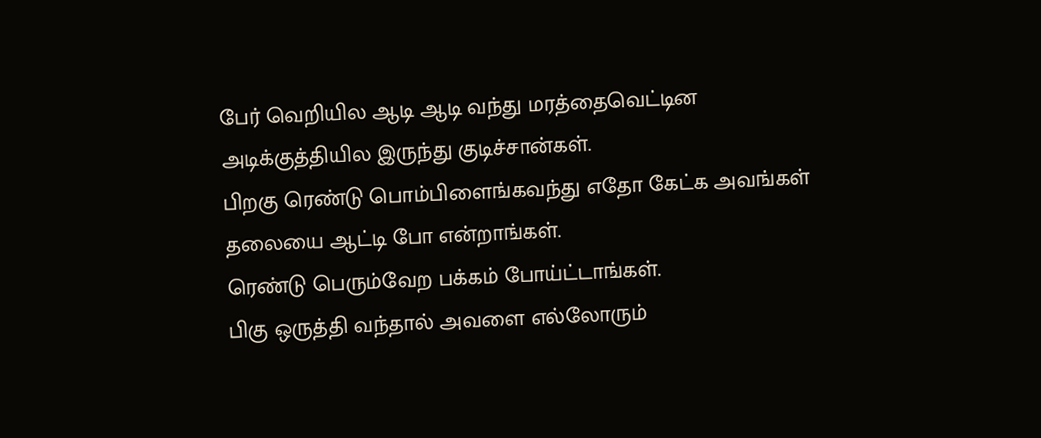பேர் வெறியில ஆடி ஆடி வந்து மரத்தைவெட்டின அடிக்குத்தியில இருந்து குடிச்சான்கள்.
பிறகு ரெண்டு பொம்பிளைங்கவந்து எதோ கேட்க அவங்கள் தலையை ஆட்டி போ என்றாங்கள்.
ரெண்டு பெரும்வேற பக்கம் போய்ட்டாங்கள்.
பிகு ஒருத்தி வந்தால் அவளை எல்லோரும்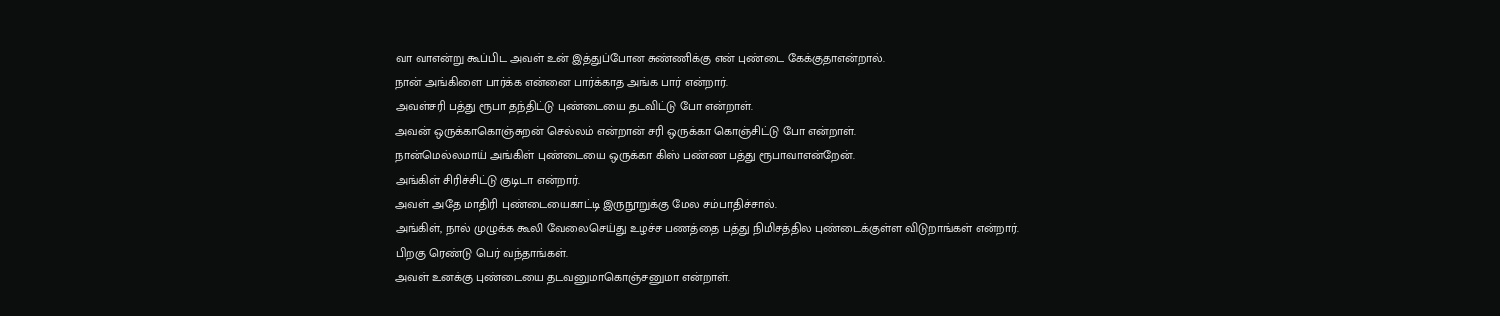வா வாஎன்று கூப்பிட அவள் உன் இத்துப்போன சுண்ணிக்கு என் புண்டை கேக்குதாஎன்றால்.
நான் அங்கிளை பார்க்க என்னை பார்க்காத அங்க பார் என்றார்.
அவள்சரி பத்து ரூபா தந்திட்டு புண்டையை தடவிட்டு போ என்றாள்.
அவன் ஒருக்காகொஞ்சுறன் செல்லம் என்றான் சரி ஒருக்கா கொஞ்சிட்டு போ என்றாள்.
நான்மெல்லமாய் அங்கிள் புண்டையை ஒருக்கா கிஸ் பண்ண பத்து ரூபாவாஎன்றேன்.
அங்கிள் சிரிச்சிட்டு குடிடா என்றார்.
அவள் அதே மாதிரி புண்டையைகாட்டி இருநூறுக்கு மேல சம்பாதிச்சால்.
அங்கிள், நால் முழுக்க கூலி வேலைசெய்து உழச்ச பணத்தை பத்து நிமிசத்தில புண்டைக்குள்ள விடுறாங்கள் என்றார்.
பிறகு ரெண்டு பெர் வந்தாங்கள்.
அவள் உனக்கு புண்டையை தடவனுமாகொஞ்சனுமா என்றாள்.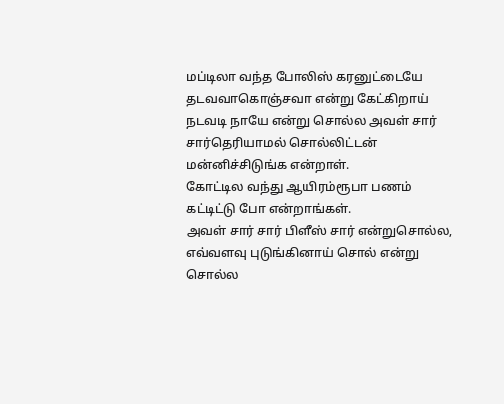மப்டிலா வந்த போலிஸ் கரனுட்டையே தடவவாகொஞ்சவா என்று கேட்கிறாய் நடவடி நாயே என்று சொல்ல அவள் சார் சார்தெரியாமல் சொல்லிட்டன் மன்னிச்சிடுங்க என்றாள்.
கோட்டில வந்து ஆயிரம்ரூபா பணம் கட்டிட்டு போ என்றாங்கள்.
அவள் சார் சார் பிளீஸ் சார் என்றுசொல்ல, எவ்வளவு புடுங்கினாய் சொல் என்று சொல்ல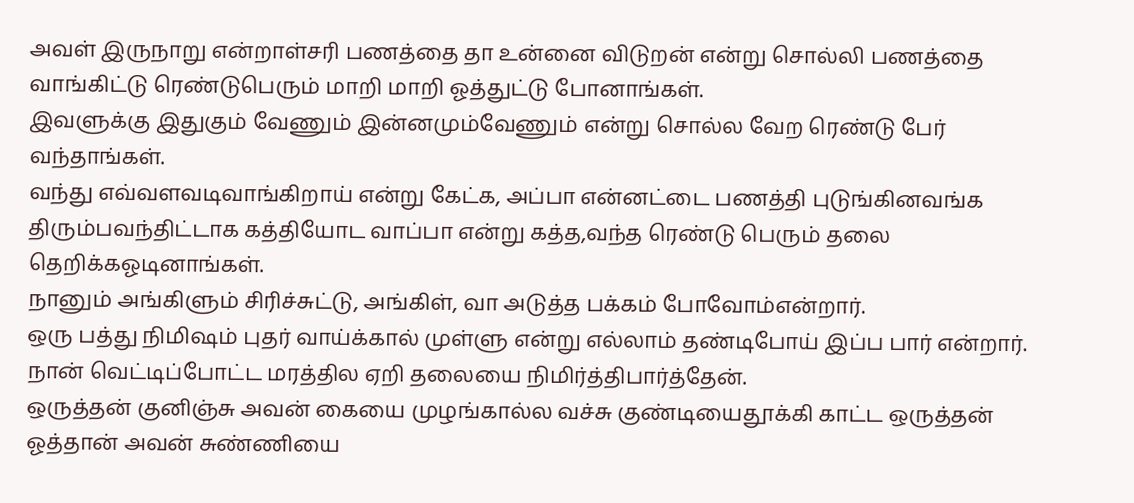அவள் இருநாறு என்றாள்சரி பணத்தை தா உன்னை விடுறன் என்று சொல்லி பணத்தை வாங்கிட்டு ரெண்டுபெரும் மாறி மாறி ஓத்துட்டு போனாங்கள்.
இவளுக்கு இதுகும் வேணும் இன்னமும்வேணும் என்று சொல்ல வேற ரெண்டு பேர் வந்தாங்கள்.
வந்து எவ்வளவடிவாங்கிறாய் என்று கேட்க, அப்பா என்னட்டை பணத்தி புடுங்கினவங்க திரும்பவந்திட்டாக கத்தியோட வாப்பா என்று கத்த,வந்த ரெண்டு பெரும் தலை தெறிக்கஓடினாங்கள்.
நானும் அங்கிளும் சிரிச்சுட்டு, அங்கிள், வா அடுத்த பக்கம் போவோம்என்றார்.
ஒரு பத்து நிமிஷம் புதர் வாய்க்கால் முள்ளு என்று எல்லாம் தண்டிபோய் இப்ப பார் என்றார்.
நான் வெட்டிப்போட்ட மரத்தில ஏறி தலையை நிமிர்த்திபார்த்தேன்.
ஒருத்தன் குனிஞ்சு அவன் கையை முழங்கால்ல வச்சு குண்டியைதூக்கி காட்ட ஒருத்தன் ஓத்தான் அவன் சுண்ணியை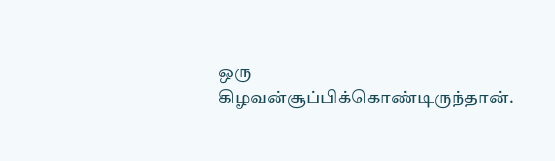ஒரு கிழவன்சூப்பிக்கொண்டிருந்தான்.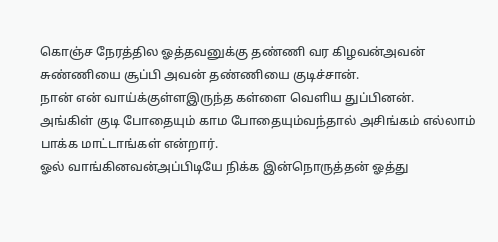கொஞ்ச நேரத்தில ஓத்தவனுக்கு தண்ணி வர கிழவன்அவன் சுண்ணியை சூப்பி அவன் தண்ணியை குடிச்சான்.
நான் என் வாய்க்குள்ளஇருந்த கள்ளை வெளிய துப்பினன்.
அங்கிள் குடி போதையும் காம போதையும்வந்தால் அசிங்கம் எல்லாம் பாக்க மாட்டாங்கள் என்றார்.
ஓல் வாங்கினவன்அப்பிடியே நிக்க இன்நொருத்தன் ஓத்து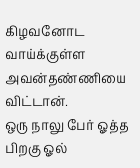கிழவனோட வாய்க்குள்ள அவன்தண்ணியை விட்டான்.
ஒரு நாலு பேர் ஓத்த பிறகு ஓல்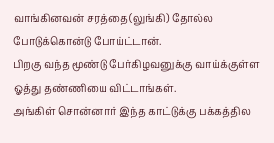வாங்கினவன் சரத்தை(லுங்கி) தோல்ல போடுக்கொன்டு போய்ட்டான்.
பிறகு வந்த மூண்டு பேர்கிழவனுக்கு வாய்க்குள்ள ஓத்து தண்ணியை விட்டாங்கள்.
அங்கிள் சொன்னார் இந்த காட்டுக்கு பக்கத்தில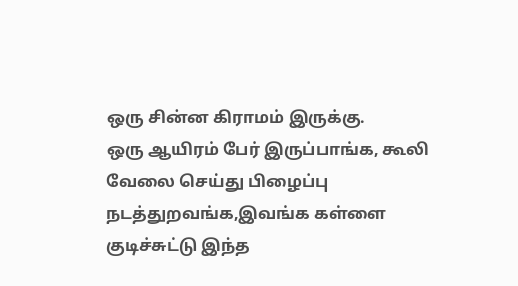ஒரு சின்ன கிராமம் இருக்கு.
ஒரு ஆயிரம் பேர் இருப்பாங்க, கூலி வேலை செய்து பிழைப்பு நடத்துறவங்க,இவங்க கள்ளை குடிச்சுட்டு இந்த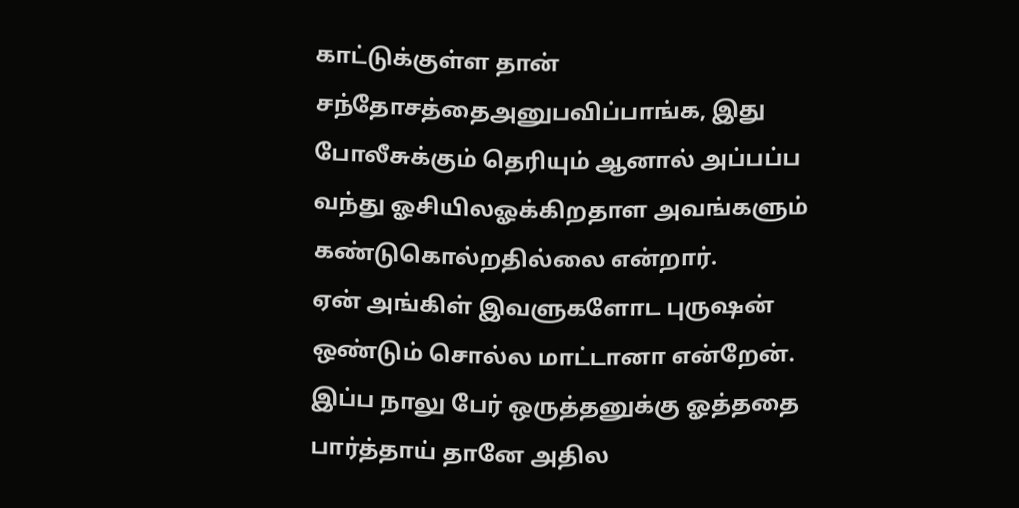காட்டுக்குள்ள தான் சந்தோசத்தைஅனுபவிப்பாங்க, இது போலீசுக்கும் தெரியும் ஆனால் அப்பப்ப வந்து ஓசியிலஓக்கிறதாள அவங்களும் கண்டுகொல்றதில்லை என்றார்.
ஏன் அங்கிள் இவளுகளோட புருஷன் ஒண்டும் சொல்ல மாட்டானா என்றேன்.
இப்ப நாலு பேர் ஒருத்தனுக்கு ஓத்ததை பார்த்தாய் தானே அதில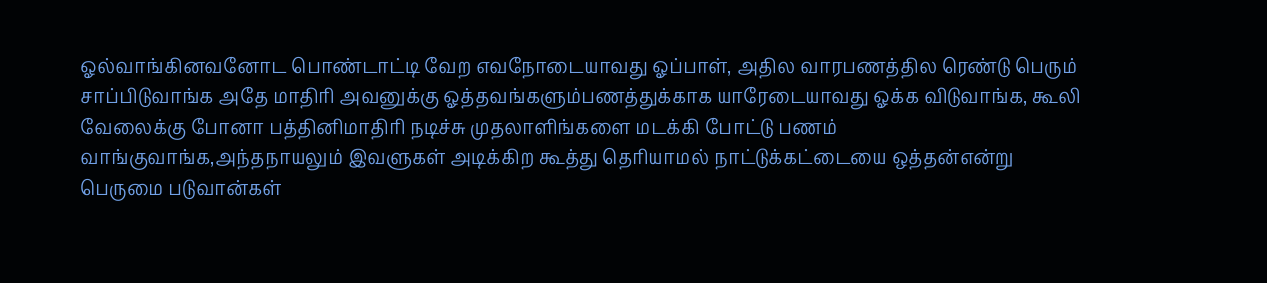ஓல்வாங்கினவனோட பொண்டாட்டி வேற எவநோடையாவது ஓப்பாள், அதில வாரபணத்தில ரெண்டு பெரும் சாப்பிடுவாங்க அதே மாதிரி அவனுக்கு ஓத்தவங்களும்பணத்துக்காக யாரேடையாவது ஓக்க விடுவாங்க, கூலி வேலைக்கு போனா பத்தினிமாதிரி நடிச்சு முதலாளிங்களை மடக்கி போட்டு பணம் வாங்குவாங்க,அந்தநாயலும் இவளுகள் அடிக்கிற கூத்து தெரியாமல் நாட்டுக்கட்டையை ஒத்தன்என்று பெருமை படுவான்கள்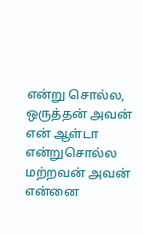என்று சொல்ல, ஒருத்தன் அவன் என் ஆள்டா என்றுசொல்ல மற்றவன் அவன் என்னை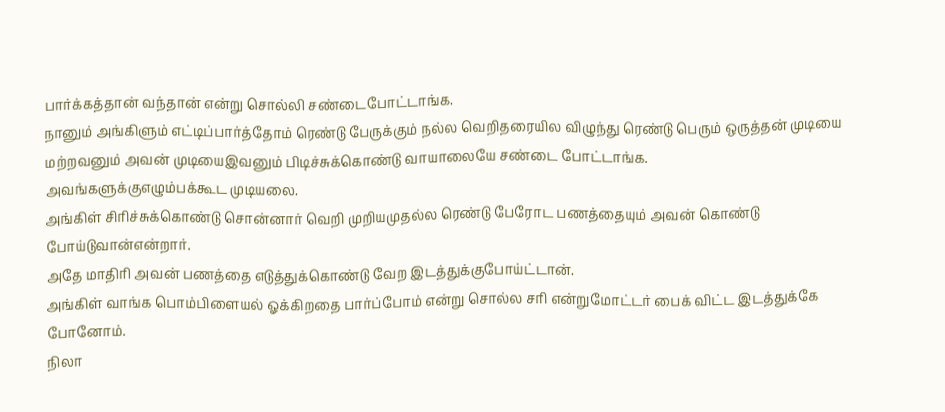பார்க்கத்தான் வந்தான் என்று சொல்லி சண்டைபோட்டாங்க.
நானும் அங்கிளும் எட்டிப்பார்த்தோம் ரெண்டு பேருக்கும் நல்ல வெறிதரையில விழுந்து ரெண்டு பெரும் ஒருத்தன் முடியை மற்றவனும் அவன் முடியைஇவனும் பிடிச்சுக்கொண்டு வாயாலையே சண்டை போட்டாங்க.
அவங்களுக்குஎழும்பக்கூட முடியலை.
அங்கிள் சிரிச்சுக்கொண்டு சொன்னார் வெறி முறியமுதல்ல ரெண்டு பேரோட பணத்தையும் அவன் கொண்டு போய்டுவான்என்றார்.
அதே மாதிரி அவன் பணத்தை எடுத்துக்கொண்டு வேற இடத்துக்குபோய்ட்டான்.
அங்கிள் வாங்க பொம்பிளையல் ஓக்கிறதை பார்ப்போம் என்று சொல்ல சரி என்றுமோட்டர் பைக் விட்ட இடத்துக்கே போனோம்.
நிலா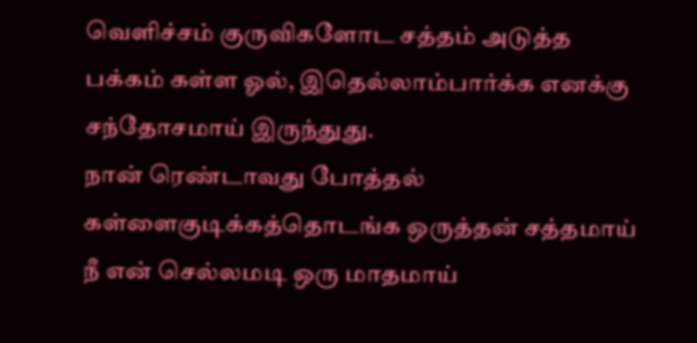வெளிச்சம் குருவிகளோட சத்தம் அடுத்த பக்கம் கள்ள ஓல், இதெல்லாம்பார்க்க எனக்கு சந்தோசமாய் இருந்துது.
நான் ரெண்டாவது போத்தல் கள்ளைகுடிக்கத்தொடங்க ஒருத்தன் சத்தமாய் நீ என் செல்லமடி ஒரு மாதமாய்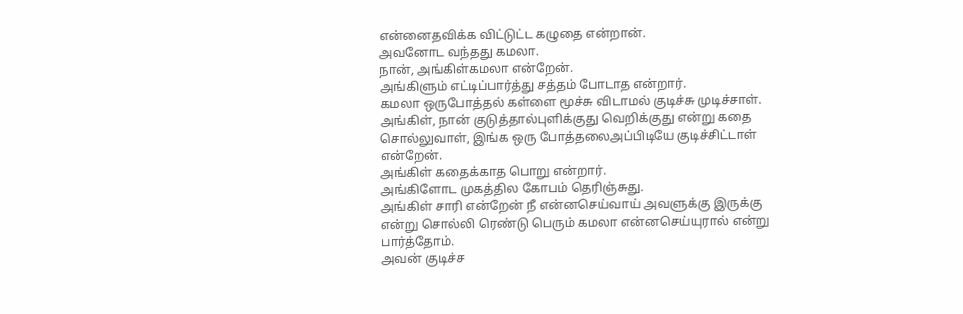என்னைதவிக்க விட்டுட்ட கழுதை என்றான்.
அவனோட வந்தது கமலா.
நான், அங்கிள்கமலா என்றேன்.
அங்கிளும் எட்டிப்பார்த்து சத்தம் போடாத என்றார்.
கமலா ஒருபோத்தல் கள்ளை மூச்சு விடாமல் குடிச்சு முடிச்சாள்.
அங்கிள், நான் குடுத்தால்புளிக்குது வெறிக்குது என்று கதை சொல்லுவாள், இங்க ஒரு போத்தலைஅப்பிடியே குடிச்சிட்டாள் என்றேன்.
அங்கிள் கதைக்காத பொறு என்றார்.
அங்கிளோட முகத்தில கோபம் தெரிஞ்சுது.
அங்கிள் சாரி என்றேன் நீ என்னசெய்வாய் அவளுக்கு இருக்கு என்று சொல்லி ரெண்டு பெரும் கமலா என்னசெய்யுரால் என்று பார்த்தோம்.
அவன் குடிச்ச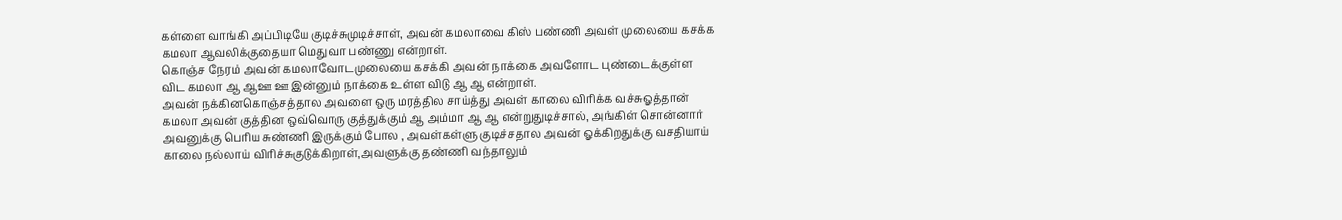கள்ளை வாங்கி அப்பிடியே குடிச்சுமுடிச்சாள், அவன் கமலாவை கிஸ் பண்ணி அவள் முலையை கசக்க கமலா ஆவலிக்குதையா மெதுவா பண்ணு என்றாள்.
கொஞ்ச நேரம் அவன் கமலாவோடமுலையை கசக்கி அவன் நாக்கை அவளோட புண்டைக்குள்ள விட கமலா ஆ ஆஊ ஊ இன்னும் நாக்கை உள்ள விடு ஆ ஆ என்றாள்.
அவன் நக்கினகொஞ்சத்தால அவளை ஒரு மரத்தில சாய்த்து அவள் காலை விரிக்க வச்சுஓத்தான் கமலா அவன் குத்தின ஒவ்வொரு குத்துக்கும் ஆ அம்மா ஆ ஆ என்றுதுடிச்சால், அங்கிள் சொன்னார் அவனுக்கு பெரிய சுண்ணி இருக்கும் போல , அவள்கள்ளு குடிச்சதால அவன் ஓக்கிறதுக்கு வசதியாய் காலை நல்லாய் விரிச்சுகுடுக்கிறாள்,அவளுக்கு தண்ணி வந்தாலும்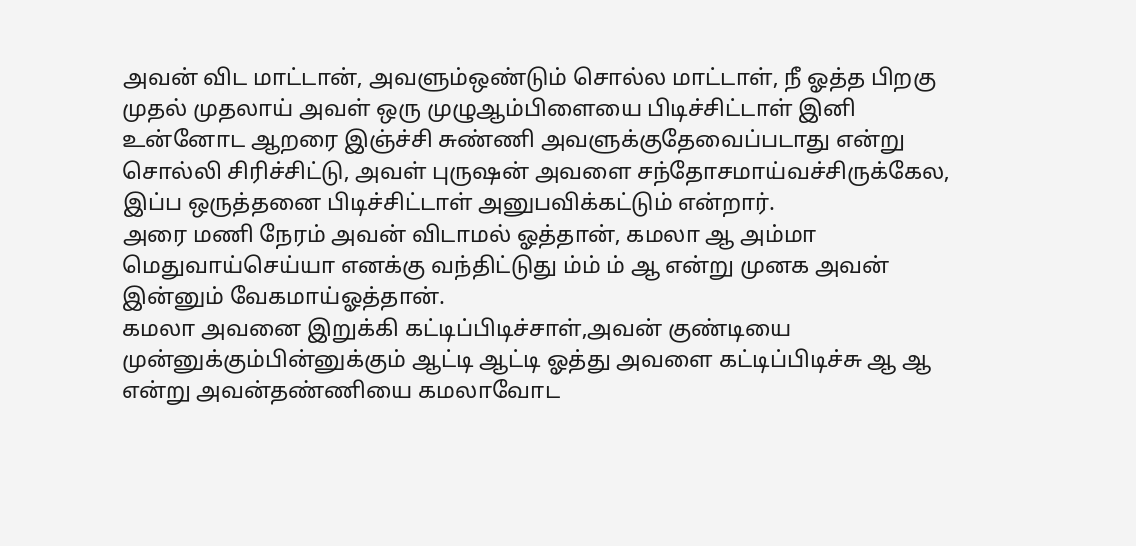அவன் விட மாட்டான், அவளும்ஒண்டும் சொல்ல மாட்டாள், நீ ஓத்த பிறகு முதல் முதலாய் அவள் ஒரு முழுஆம்பிளையை பிடிச்சிட்டாள் இனி உன்னோட ஆறரை இஞ்ச்சி சுண்ணி அவளுக்குதேவைப்படாது என்று சொல்லி சிரிச்சிட்டு, அவள் புருஷன் அவளை சந்தோசமாய்வச்சிருக்கேல, இப்ப ஒருத்தனை பிடிச்சிட்டாள் அனுபவிக்கட்டும் என்றார்.
அரை மணி நேரம் அவன் விடாமல் ஓத்தான், கமலா ஆ அம்மா மெதுவாய்செய்யா எனக்கு வந்திட்டுது ம்ம் ம் ஆ என்று முனக அவன் இன்னும் வேகமாய்ஓத்தான்.
கமலா அவனை இறுக்கி கட்டிப்பிடிச்சாள்,அவன் குண்டியை முன்னுக்கும்பின்னுக்கும் ஆட்டி ஆட்டி ஓத்து அவளை கட்டிப்பிடிச்சு ஆ ஆ என்று அவன்தண்ணியை கமலாவோட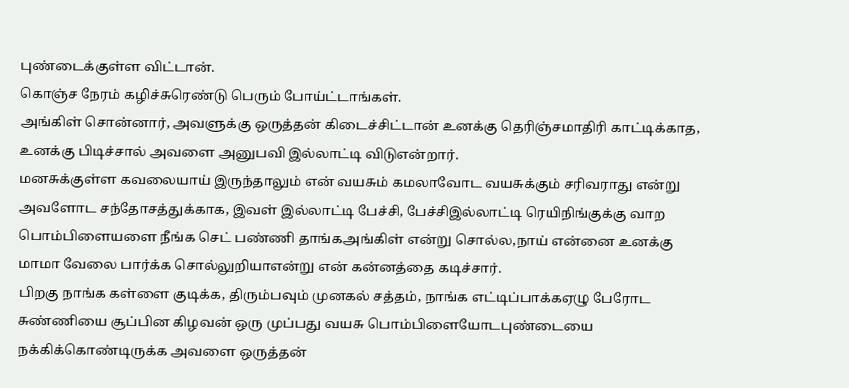புண்டைக்குள்ள விட்டான்.
கொஞ்ச நேரம் கழிச்சுரெண்டு பெரும் போய்ட்டாங்கள்.
அங்கிள் சொன்னார், அவளுக்கு ஒருத்தன் கிடைச்சிட்டான் உனக்கு தெரிஞ்சமாதிரி காட்டிக்காத, உனக்கு பிடிச்சால் அவளை அனுபவி இல்லாட்டி விடுஎன்றார்.
மனசுக்குள்ள கவலையாய் இருந்தாலும் என் வயசும் கமலாவோட வயசுக்கும் சரிவராது என்று அவளோட சந்தோசத்துக்காக, இவள் இல்லாட்டி பேச்சி, பேச்சிஇல்லாட்டி ரெயிநிங்குக்கு வாற பொம்பிளையளை நீங்க செட் பண்ணி தாங்கஅங்கிள் என்று சொல்ல,நாய் என்னை உனக்கு மாமா வேலை பார்க்க சொல்லுறியாஎன்று என் கன்னத்தை கடிச்சார்.
பிறகு நாங்க கள்ளை குடிக்க, திரும்பவும் முனகல் சத்தம், நாங்க எட்டிப்பாக்கஏழு பேரோட சுண்ணியை சூப்பின கிழவன் ஒரு முப்பது வயசு பொம்பிளையோடபுண்டையை நக்கிக்கொண்டிருக்க அவளை ஒருத்தன்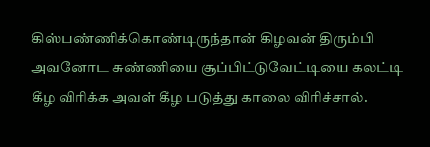கிஸ்பண்ணிக்கொண்டிருந்தான் கிழவன் திரும்பி அவனோட சுண்ணியை சூப்பிட்டுவேட்டியை கலட்டி கீழ விரிக்க அவள் கீழ படுத்து காலை விரிச்சால்.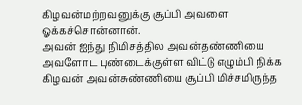கிழவன்மற்றவனுக்கு சூப்பி அவளை ஓக்கச்சொன்னான்.
அவன் ஐந்து நிமிசத்தில அவன்தண்ணியை அவளோட புண்டைக்குள்ள விட்டு எழும்பி நிக்க கிழவன் அவன்சுண்ணியை சூப்பி மிச்சமிருந்த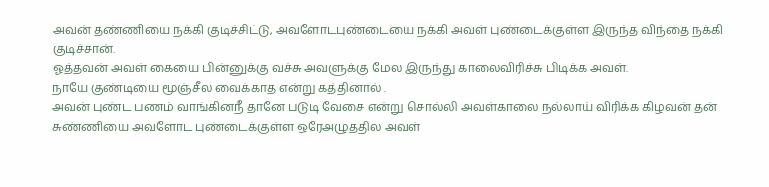அவன் தண்ணியை நக்கி குடிச்சிட்டு, அவளோடபுண்டையை நக்கி அவள் புண்டைக்குள்ள இருந்த விந்தை நக்கி குடிச்சான்.
ஓத்தவன் அவள் கையை பின்னுக்கு வச்சு அவளுக்கு மேல இருந்து காலைவிரிச்சு பிடிக்க அவள்.
நாயே குண்டியை மூஞ்சீல வைக்காத என்று கத்தினால் .
அவன் புண்ட பணம் வாங்கினநீ தானே படுடி வேசை என்று சொல்லி அவள்காலை நல்லாய் விரிக்க கிழவன் தன் சுண்ணியை அவளோட புண்டைக்குள்ள ஒரேஅழுததில அவள்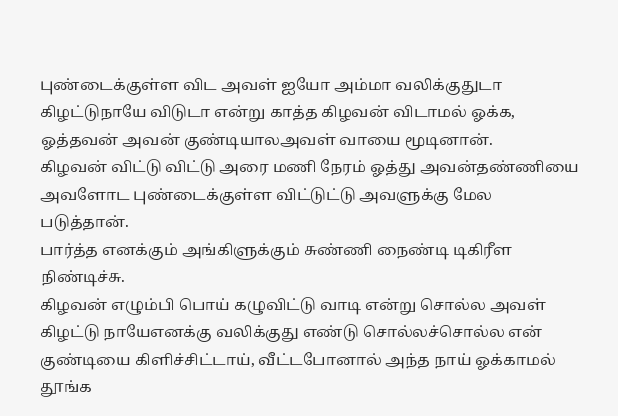புண்டைக்குள்ள விட அவள் ஐயோ அம்மா வலிக்குதுடா கிழட்டுநாயே விடுடா என்று காத்த கிழவன் விடாமல் ஓக்க, ஓத்தவன் அவன் குண்டியாலஅவள் வாயை மூடினான்.
கிழவன் விட்டு விட்டு அரை மணி நேரம் ஓத்து அவன்தண்ணியை அவளோட புண்டைக்குள்ள விட்டுட்டு அவளுக்கு மேல படுத்தான்.
பார்த்த எனக்கும் அங்கிளுக்கும் சுண்ணி நைண்டி டிகிரீள நிண்டிச்சு.
கிழவன் எழும்பி பொய் கழுவிட்டு வாடி என்று சொல்ல அவள் கிழட்டு நாயேஎனக்கு வலிக்குது எண்டு சொல்லச்சொல்ல என் குண்டியை கிளிச்சிட்டாய், வீட்டபோனால் அந்த நாய் ஓக்காமல் தூங்க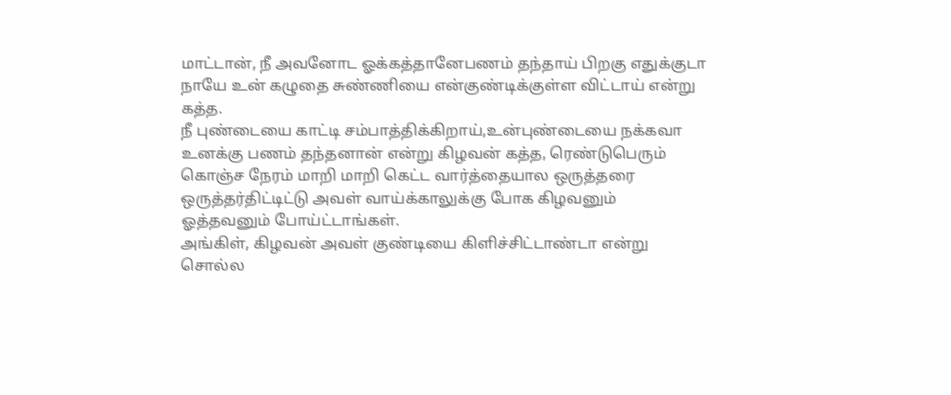மாட்டான், நீ அவனோட ஓக்கத்தானேபணம் தந்தாய் பிறகு எதுக்குடா நாயே உன் கழுதை சுண்ணியை என்குண்டிக்குள்ள விட்டாய் என்று கத்த.
நீ புண்டையை காட்டி சம்பாத்திக்கிறாய்,உன்புண்டையை நக்கவா உனக்கு பணம் தந்தனான் என்று கிழவன் கத்த, ரெண்டுபெரும் கொஞ்ச நேரம் மாறி மாறி கெட்ட வார்த்தையால ஒருத்தரை ஒருத்தர்திட்டிட்டு அவள் வாய்க்காலுக்கு போக கிழவனும் ஓத்தவனும் போய்ட்டாங்கள்.
அங்கிள், கிழவன் அவள் குண்டியை கிளிச்சிட்டாண்டா என்று சொல்ல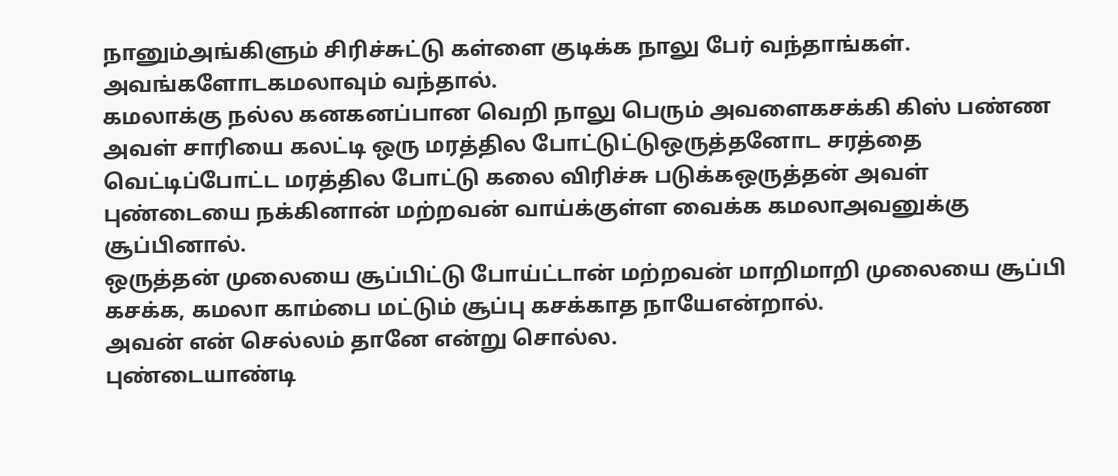நானும்அங்கிளும் சிரிச்சுட்டு கள்ளை குடிக்க நாலு பேர் வந்தாங்கள்.
அவங்களோடகமலாவும் வந்தால்.
கமலாக்கு நல்ல கனகனப்பான வெறி நாலு பெரும் அவளைகசக்கி கிஸ் பண்ண அவள் சாரியை கலட்டி ஒரு மரத்தில போட்டுட்டுஒருத்தனோட சரத்தை வெட்டிப்போட்ட மரத்தில போட்டு கலை விரிச்சு படுக்கஒருத்தன் அவள் புண்டையை நக்கினான் மற்றவன் வாய்க்குள்ள வைக்க கமலாஅவனுக்கு சூப்பினால்.
ஒருத்தன் முலையை சூப்பிட்டு போய்ட்டான் மற்றவன் மாறிமாறி முலையை சூப்பி கசக்க, கமலா காம்பை மட்டும் சூப்பு கசக்காத நாயேஎன்றால்.
அவன் என் செல்லம் தானே என்று சொல்ல.
புண்டையாண்டி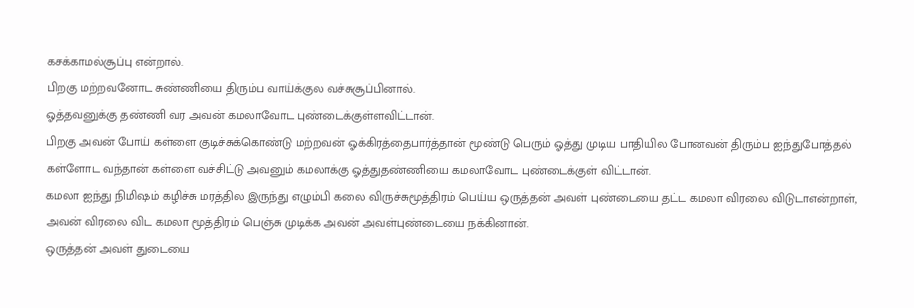கசக்காமல்சூப்பு என்றால்.
பிறகு மற்றவனோட சுண்ணியை திரும்ப வாய்க்குல வச்சுசூப்பினால்.
ஓத்தவனுக்கு தண்ணி வர அவன் கமலாவோட புண்டைக்குள்ளவிட்டான்.
பிறகு அவன் போய் கள்ளை குடிச்சுக்கொண்டு மற்றவன் ஓக்கிரத்தைபார்த்தான் மூண்டு பெரும் ஓத்து முடிய பாதியில போனவன் திரும்ப ஐந்துபோத்தல் கள்ளோட வந்தான் கள்ளை வச்சிட்டு அவனும் கமலாக்கு ஓத்துதண்ணியை கமலாவோட புண்டைக்குள் விட்டான்.
கமலா ஐந்து நிமிஷம் கழிச்சு மரத்தில இருந்து எழும்பி கலை விருச்சுமூத்திரம் பெய்ய ஒருத்தன் அவள் புண்டையை தட்ட கமலா விரலை விடுடாஎன்றாள், அவன் விரலை விட கமலா மூத்திரம் பெஞ்சு முடிக்க அவன் அவள்புண்டையை நக்கினான்.
ஒருத்தன் அவள் துடையை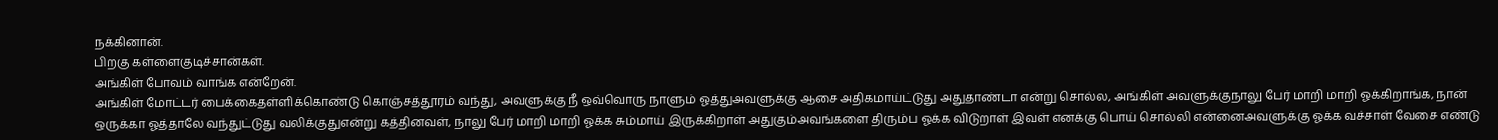நக்கினான்.
பிறகு கள்ளைகுடிச்சான்கள்.
அங்கிள் போவம் வாங்க என்றேன்.
அங்கிள் மோட்டர் பைக்கைதள்ளிக்கொண்டு கொஞ்சத்தூரம் வந்து, அவளுக்கு நீ ஒவ்வொரு நாளும் ஓத்துஅவளுக்கு ஆசை அதிகமாய்ட்டுது அதுதாண்டா என்று சொல்ல, அங்கிள் அவளுக்குநாலு பேர் மாறி மாறி ஓக்கிறாங்க, நான் ஒருக்கா ஓத்தாலே வந்துட்டுது வலிக்குதுஎன்று கத்தினவள், நாலு பேர் மாறி மாறி ஓக்க சும்மாய் இருக்கிறாள் அதுகும்அவங்களை திரும்ப ஓக்க விடுறாள் இவள் எனக்கு பொய் சொல்லி என்னைஅவளுக்கு ஓக்க வச்சாள் வேசை எண்டு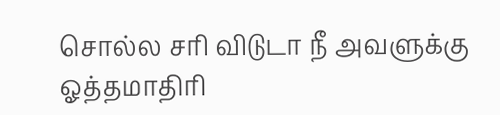சொல்ல சரி விடுடா நீ அவளுக்கு ஓத்தமாதிரி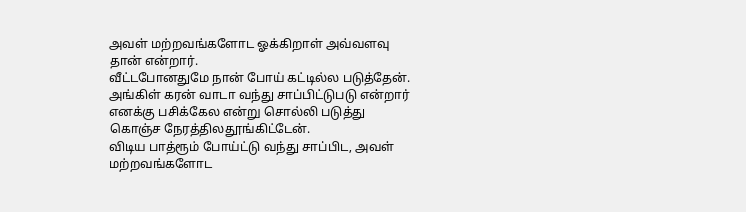அவள் மற்றவங்களோட ஓக்கிறாள் அவ்வளவு தான் என்றார்.
வீட்டபோனதுமே நான் போய் கட்டில்ல படுத்தேன்.
அங்கிள் கரன் வாடா வந்து சாப்பிட்டுபடு என்றார் எனக்கு பசிக்கேல என்று சொல்லி படுத்து கொஞ்ச நேரத்திலதூங்கிட்டேன்.
விடிய பாத்ரூம் போய்ட்டு வந்து சாப்பிட, அவள் மற்றவங்களோட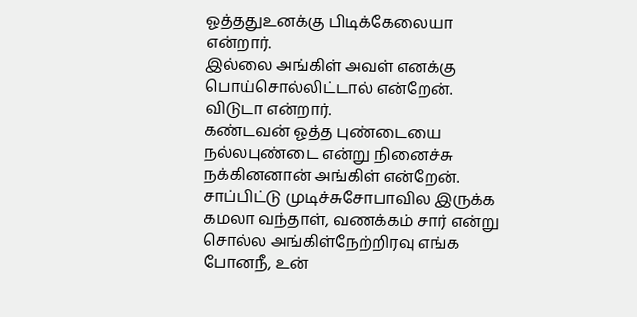ஓத்ததுஉனக்கு பிடிக்கேலையா என்றார்.
இல்லை அங்கிள் அவள் எனக்கு பொய்சொல்லிட்டால் என்றேன்.
விடுடா என்றார்.
கண்டவன் ஓத்த புண்டையை நல்லபுண்டை என்று நினைச்சு நக்கினனான் அங்கிள் என்றேன்.
சாப்பிட்டு முடிச்சுசோபாவில இருக்க கமலா வந்தாள், வணக்கம் சார் என்று சொல்ல அங்கிள்நேற்றிரவு எங்க போனநீ, உன்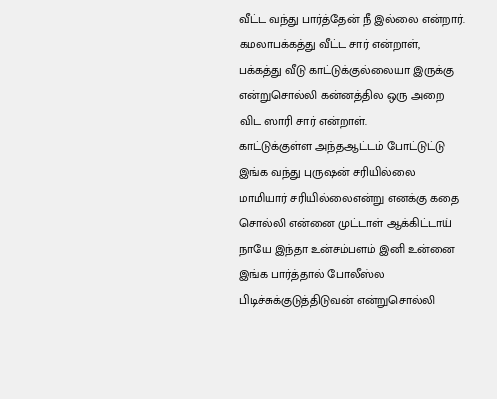வீட்ட வந்து பார்த்தேன் நீ இல்லை என்றார்.
கமலாபக்கத்து வீட்ட சார் என்றாள், பக்கத்து வீடு காட்டுக்குல்லையா இருக்கு என்றுசொல்லி கன்னத்தில ஒரு அறை விட ஸாரி சார் என்றாள்.
காட்டுக்குள்ள அந்தஆட்டம் போட்டுட்டு இங்க வந்து புருஷன் சரியில்லை மாமியார் சரியில்லைஎன்று எனக்கு கதை சொல்லி என்னை முட்டாள் ஆக்கிட்டாய் நாயே இந்தா உன்சம்பளம் இனி உன்னை இங்க பார்த்தால் போலீஸ்ல பிடிச்சுக்குடுத்திடுவன் என்றுசொல்லி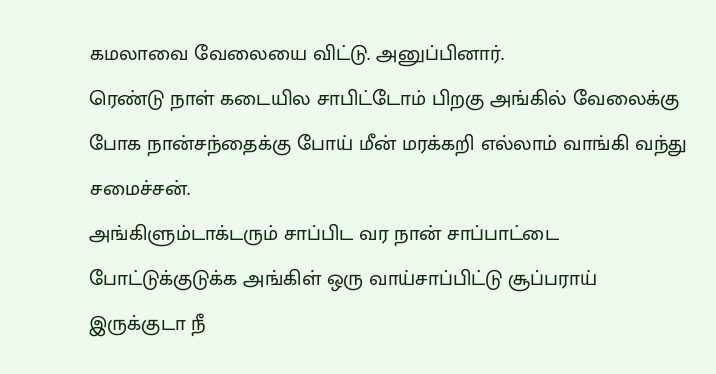கமலாவை வேலையை விட்டு. அனுப்பினார்.
ரெண்டு நாள் கடையில சாபிட்டோம் பிறகு அங்கில் வேலைக்கு போக நான்சந்தைக்கு போய் மீன் மரக்கறி எல்லாம் வாங்கி வந்து சமைச்சன்.
அங்கிளும்டாக்டரும் சாப்பிட வர நான் சாப்பாட்டை போட்டுக்குடுக்க அங்கிள் ஒரு வாய்சாப்பிட்டு சூப்பராய் இருக்குடா நீ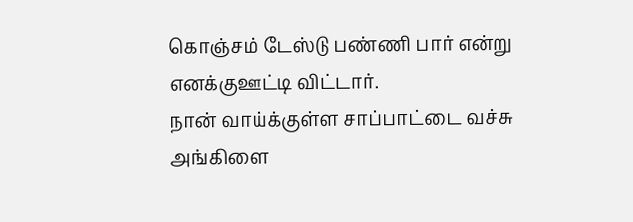கொஞ்சம் டேஸ்டு பண்ணி பார் என்று எனக்குஊட்டி விட்டார்.
நான் வாய்க்குள்ள சாப்பாட்டை வச்சு அங்கிளை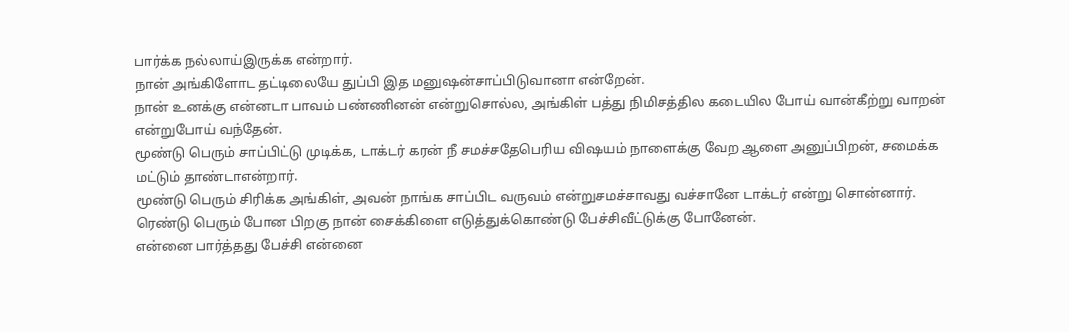பார்க்க நல்லாய்இருக்க என்றார்.
நான் அங்கிளோட தட்டிலையே துப்பி இத மனுஷன்சாப்பிடுவானா என்றேன்.
நான் உனக்கு என்னடா பாவம் பண்ணினன் என்றுசொல்ல, அங்கிள் பத்து நிமிசத்தில கடையில போய் வான்கீற்று வாறன் என்றுபோய் வந்தேன்.
மூண்டு பெரும் சாப்பிட்டு முடிக்க, டாக்டர் கரன் நீ சமச்சதேபெரிய விஷயம் நாளைக்கு வேற ஆளை அனுப்பிறன், சமைக்க மட்டும் தாண்டாஎன்றார்.
மூண்டு பெரும் சிரிக்க அங்கிள், அவன் நாங்க சாப்பிட வருவம் என்றுசமச்சாவது வச்சானே டாக்டர் என்று சொன்னார்.
ரெண்டு பெரும் போன பிறகு நான் சைக்கிளை எடுத்துக்கொண்டு பேச்சிவீட்டுக்கு போனேன்.
என்னை பார்த்தது பேச்சி என்னை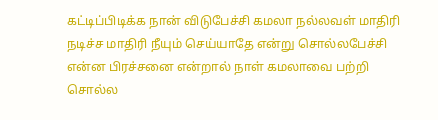கட்டிப்பிடிக்க நான் விடுபேச்சி கமலா நல்லவள் மாதிரி நடிச்ச மாதிரி நீயும் செய்யாதே என்று சொல்லபேச்சி என்ன பிரச்சனை என்றால் நாள் கமலாவை பற்றி சொல்ல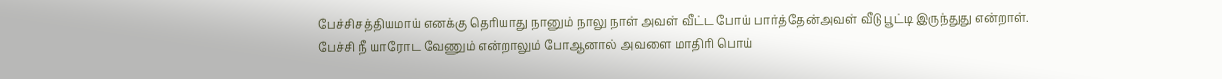பேச்சிசத்தியமாய் எனக்கு தெரியாது நானும் நாலு நாள் அவள் வீட்ட போய் பார்த்தேன்அவள் வீடு பூட்டி இருந்துது என்றாள்.
பேச்சி நீ யாரோட வேணும் என்றாலும் போஆனால் அவளை மாதிரி பொய்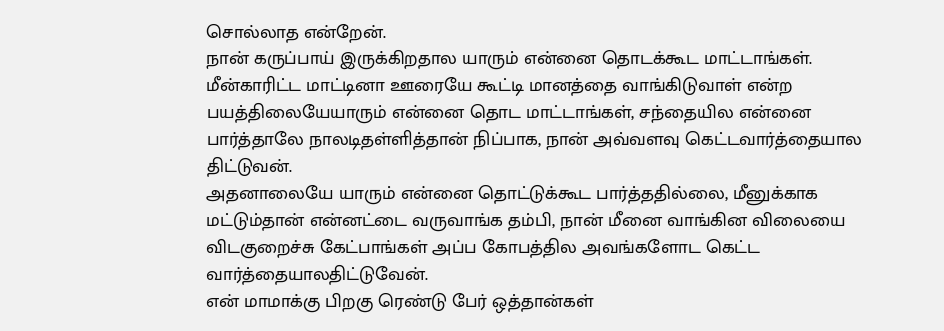சொல்லாத என்றேன்.
நான் கருப்பாய் இருக்கிறதால யாரும் என்னை தொடக்கூட மாட்டாங்கள்.
மீன்காரிட்ட மாட்டினா ஊரையே கூட்டி மானத்தை வாங்கிடுவாள் என்ற பயத்திலையேயாரும் என்னை தொட மாட்டாங்கள், சந்தையில என்னை பார்த்தாலே நாலடிதள்ளித்தான் நிப்பாக, நான் அவ்வளவு கெட்டவார்த்தையால திட்டுவன்.
அதனாலையே யாரும் என்னை தொட்டுக்கூட பார்த்ததில்லை, மீனுக்காக மட்டும்தான் என்னட்டை வருவாங்க தம்பி, நான் மீனை வாங்கின விலையை விடகுறைச்சு கேட்பாங்கள் அப்ப கோபத்தில அவங்களோட கெட்ட வார்த்தையாலதிட்டுவேன்.
என் மாமாக்கு பிறகு ரெண்டு பேர் ஒத்தான்கள்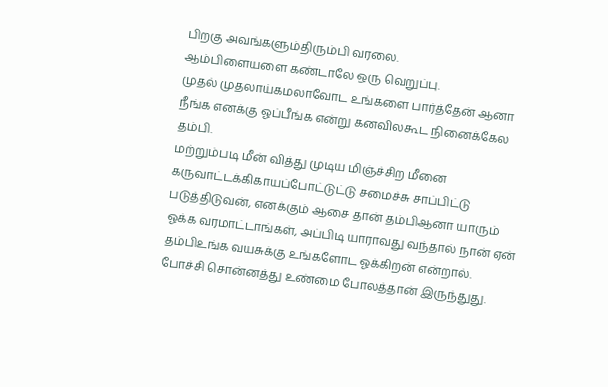பிறகு அவங்களும்திரும்பி வரலை.
ஆம்பிளையளை கண்டாலே ஒரு வெறுப்பு.
முதல் முதலாய்கமலாவோட உங்களை பார்த்தேன் ஆனா நீங்க எனக்கு ஓப்பீங்க என்று கனவிலகூட நினைக்கேல தம்பி.
மற்றும்படி மீன் வித்து முடிய மிஞ்ச்சிற மீனை கருவாட்டக்கிகாயப்போட்டுட்டு சமைச்சு சாப்பிட்டு படுத்திடுவன், எனக்கும் ஆசை தான் தம்பிஆனா யாரும் ஓக்க வரமாட்டாங்கள், அப்பிடி யாராவது வந்தால் நான் ஏன் தம்பிஉங்க வயசுக்கு உங்களோட ஓக்கிறன் என்றால்.
போச்சி சொன்னத்து உண்மை போலத்தான் இருந்துது.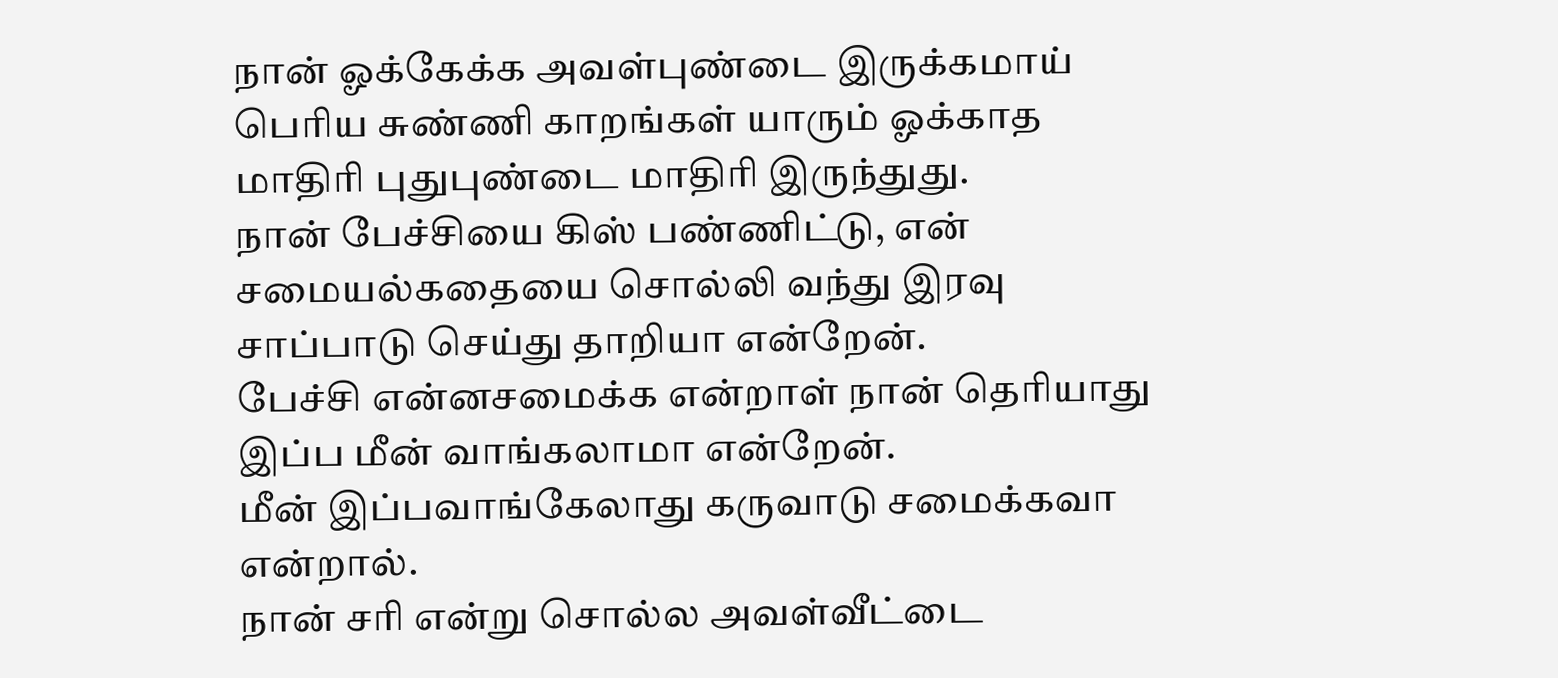நான் ஓக்கேக்க அவள்புண்டை இருக்கமாய் பெரிய சுண்ணி காறங்கள் யாரும் ஓக்காத மாதிரி புதுபுண்டை மாதிரி இருந்துது.
நான் பேச்சியை கிஸ் பண்ணிட்டு, என் சமையல்கதையை சொல்லி வந்து இரவு சாப்பாடு செய்து தாறியா என்றேன்.
பேச்சி என்னசமைக்க என்றாள் நான் தெரியாது இப்ப மீன் வாங்கலாமா என்றேன்.
மீன் இப்பவாங்கேலாது கருவாடு சமைக்கவா என்றால்.
நான் சரி என்று சொல்ல அவள்வீட்டை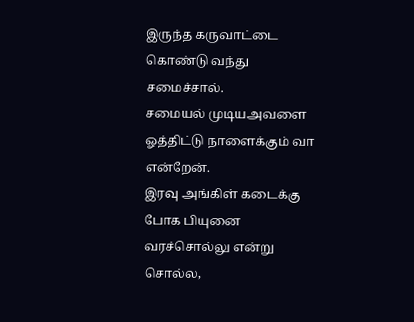இருந்த கருவாட்டை கொண்டு வந்து சமைச்சால்.
சமையல் முடியஅவளை ஓத்திட்டு நாளைக்கும் வா என்றேன்.
இரவு அங்கிள் கடைக்கு போக பியுனை வரச்சொல்லு என்று சொல்ல,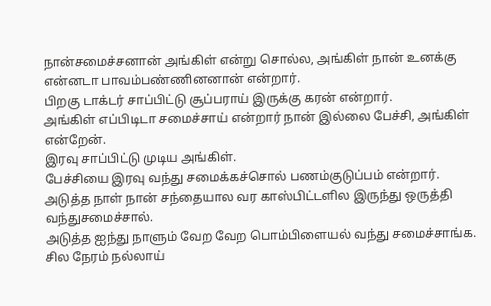நான்சமைச்சனான் அங்கிள் என்று சொல்ல, அங்கிள் நான் உனக்கு என்னடா பாவம்பண்ணினனான் என்றார்.
பிறகு டாக்டர் சாப்பிட்டு சூப்பராய் இருக்கு கரன் என்றார்.
அங்கிள் எப்பிடிடா சமைச்சாய் என்றார் நான் இல்லை பேச்சி, அங்கிள் என்றேன்.
இரவு சாப்பிட்டு முடிய அங்கிள்.
பேச்சியை இரவு வந்து சமைக்கச்சொல் பணம்குடுப்பம் என்றார்.
அடுத்த நாள் நான் சந்தையால வர காஸ்பிட்டளில இருந்து ஒருத்தி வந்துசமைச்சால்.
அடுத்த ஐந்து நாளும் வேற வேற பொம்பிளையல் வந்து சமைச்சாங்க.
சில நேரம் நல்லாய்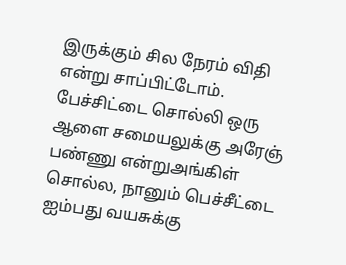இருக்கும் சில நேரம் விதி என்று சாப்பிட்டோம்.
பேச்சிட்டை சொல்லி ஒரு ஆளை சமையலுக்கு அரேஞ் பண்ணு என்றுஅங்கிள் சொல்ல, நானும் பெச்சீட்டை ஐம்பது வயசுக்கு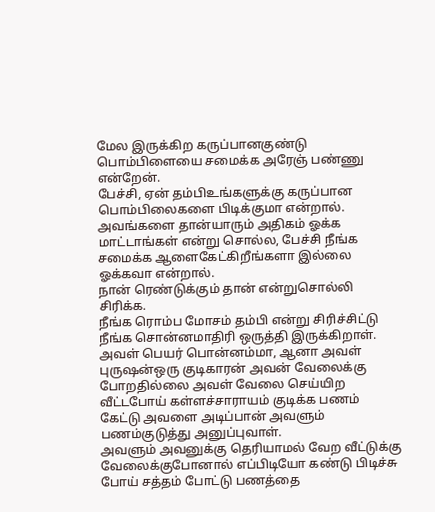மேல இருக்கிற கருப்பானகுண்டு பொம்பிளையை சமைக்க அரேஞ் பண்ணு என்றேன்.
பேச்சி, ஏன் தம்பிஉங்களுக்கு கருப்பான பொம்பிலைகளை பிடிக்குமா என்றால்.
அவங்களை தான்யாரும் அதிகம் ஓக்க மாட்டாங்கள் என்று சொல்ல, பேச்சி நீங்க சமைக்க ஆளைகேட்கிறீங்களா இல்லை ஓக்கவா என்றால்.
நான் ரெண்டுக்கும் தான் என்றுசொல்லி சிரிக்க.
நீங்க ரொம்ப மோசம் தம்பி என்று சிரிச்சிட்டு நீங்க சொன்னமாதிரி ஒருத்தி இருக்கிறாள்.
அவள் பெயர் பொன்னம்மா, ஆனா அவள் புருஷன்ஒரு குடிகாரன் அவன் வேலைக்கு போறதில்லை அவள் வேலை செய்யிற வீட்டபோய் கள்ளச்சாராயம் குடிக்க பணம் கேட்டு அவளை அடிப்பான் அவளும் பணம்குடுத்து அனுப்புவாள்.
அவளும் அவனுக்கு தெரியாமல் வேற வீட்டுக்கு வேலைக்குபோனால் எப்பிடியோ கண்டு பிடிச்சு போய் சத்தம் போட்டு பணத்தை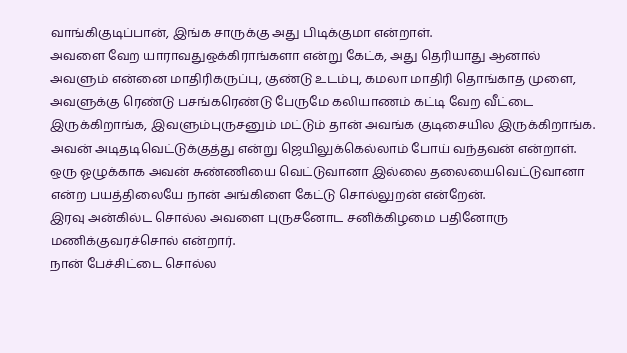வாங்கிகுடிப்பான், இங்க சாருக்கு அது பிடிக்குமா என்றாள்.
அவளை வேற யாராவதுஒக்கிராங்களா என்று கேட்க, அது தெரியாது ஆனால் அவளும் என்னை மாதிரிகருப்பு, குண்டு உடம்பு, கமலா மாதிரி தொங்காத முளை, அவளுக்கு ரெண்டு பசங்கரெண்டு பேருமே கலியாணம் கட்டி வேற வீட்டை இருக்கிறாங்க, இவளும்புருசனும் மட்டும் தான் அவங்க குடிசையில இருக்கிறாங்க.
அவன் அடிதடிவெட்டுக்குத்து என்று ஜெயிலுக்கெல்லாம் போய் வந்தவன் என்றாள்.
ஒரு ஓழுக்காக அவன் சுண்ணியை வெட்டுவானா இல்லை தலையைவெட்டுவானா என்ற பயத்திலையே நான் அங்கிளை கேட்டு சொல்லுறன் என்றேன்.
இரவு அன்கில்ட சொல்ல அவளை புருசனோட சனிக்கிழமை பதினோரு மணிக்குவரச்சொல் என்றார்.
நான் பேச்சிட்டை சொல்ல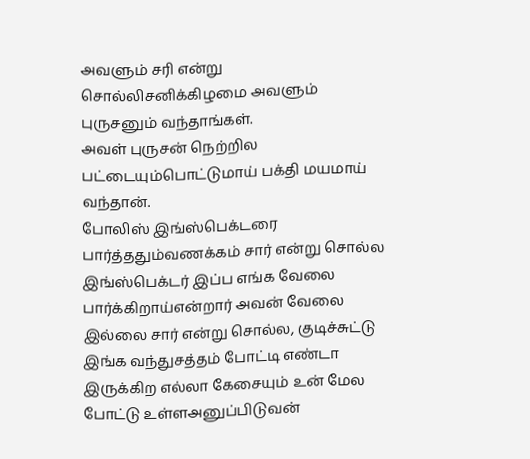அவளும் சரி என்று சொல்லிசனிக்கிழமை அவளும் புருசனும் வந்தாங்கள்.
அவள் புருசன் நெற்றில பட்டையும்பொட்டுமாய் பக்தி மயமாய் வந்தான்.
போலிஸ் இங்ஸ்பெக்டரை பார்த்ததும்வணக்கம் சார் என்று சொல்ல இங்ஸ்பெக்டர் இப்ப எங்க வேலை பார்க்கிறாய்என்றார் அவன் வேலை இல்லை சார் என்று சொல்ல, குடிச்சுட்டு இங்க வந்துசத்தம் போட்டி எண்டா இருக்கிற எல்லா கேசையும் உன் மேல போட்டு உள்ளஅனுப்பிடுவன்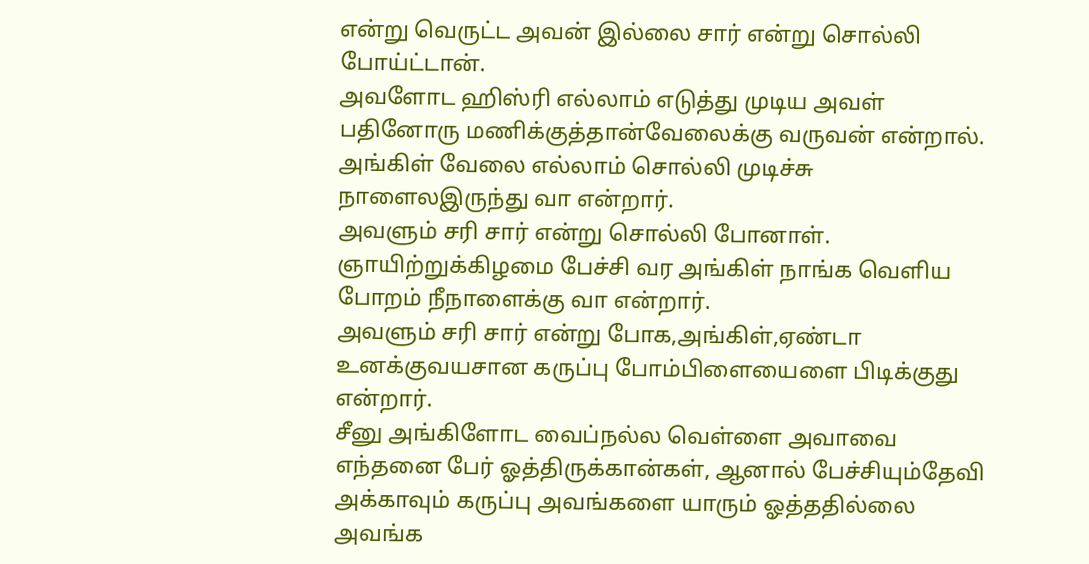என்று வெருட்ட அவன் இல்லை சார் என்று சொல்லி போய்ட்டான்.
அவளோட ஹிஸ்ரி எல்லாம் எடுத்து முடிய அவள் பதினோரு மணிக்குத்தான்வேலைக்கு வருவன் என்றால்.
அங்கிள் வேலை எல்லாம் சொல்லி முடிச்சு நாளைலஇருந்து வா என்றார்.
அவளும் சரி சார் என்று சொல்லி போனாள்.
ஞாயிற்றுக்கிழமை பேச்சி வர அங்கிள் நாங்க வெளிய போறம் நீநாளைக்கு வா என்றார்.
அவளும் சரி சார் என்று போக,அங்கிள்,ஏண்டா உனக்குவயசான கருப்பு போம்பிளையைளை பிடிக்குது என்றார்.
சீனு அங்கிளோட வைப்நல்ல வெள்ளை அவாவை எந்தனை பேர் ஓத்திருக்கான்கள், ஆனால் பேச்சியும்தேவி அக்காவும் கருப்பு அவங்களை யாரும் ஓத்ததில்லை அவங்க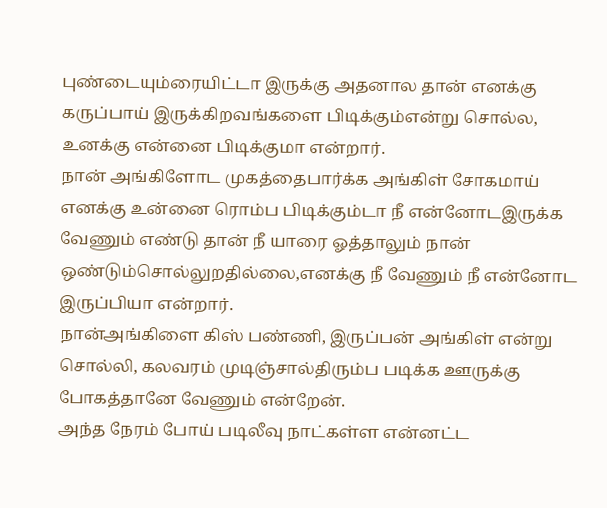புண்டையும்ரையிட்டா இருக்கு அதனால தான் எனக்கு கருப்பாய் இருக்கிறவங்களை பிடிக்கும்என்று சொல்ல, உனக்கு என்னை பிடிக்குமா என்றார்.
நான் அங்கிளோட முகத்தைபார்க்க அங்கிள் சோகமாய் எனக்கு உன்னை ரொம்ப பிடிக்கும்டா நீ என்னோடஇருக்க வேணும் எண்டு தான் நீ யாரை ஓத்தாலும் நான் ஒண்டும்சொல்லுறதில்லை,எனக்கு நீ வேணும் நீ என்னோட இருப்பியா என்றார்.
நான்அங்கிளை கிஸ் பண்ணி, இருப்பன் அங்கிள் என்று சொல்லி, கலவரம் முடிஞ்சால்திரும்ப படிக்க ஊருக்கு போகத்தானே வேணும் என்றேன்.
அந்த நேரம் போய் படிலீவு நாட்கள்ள என்னட்ட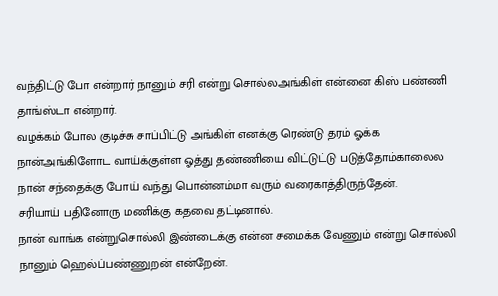வந்திட்டு போ என்றார் நானும் சரி என்று சொல்லஅங்கிள் என்னை கிஸ் பண்ணி தாங்ஸ்டா என்றார்.
வழக்கம் போல குடிச்சு சாப்பிட்டு அங்கிள் எனக்கு ரெண்டு தரம் ஓக்க நான்அங்கிளோட வாய்க்குள்ள ஓத்து தண்ணியை விட்டுட்டு படுத்தோம்காலைல நான் சந்தைக்கு போய் வந்து பொன்னம்மா வரும் வரைகாத்திருந்தேன்.
சரியாய் பதினோரு மணிக்கு கதவை தட்டினால்.
நான் வாங்க என்றுசொல்லி இண்டைக்கு என்ன சமைக்க வேணும் என்று சொல்லி நானும் ஹெல்ப்பண்ணுறன் என்றேன்.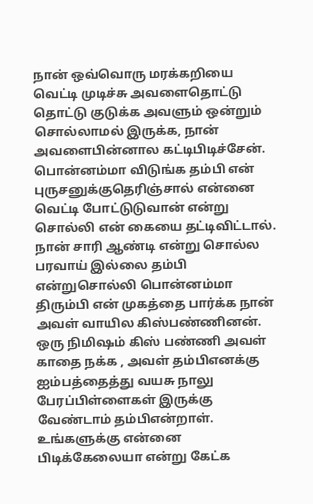நான் ஒவ்வொரு மரக்கறியை வெட்டி முடிச்சு அவளைதொட்டு தொட்டு குடுக்க அவளும் ஒன்றும் சொல்லாமல் இருக்க, நான் அவளைபின்னால கட்டிபிடிச்சேன்.
பொன்னம்மா விடுங்க தம்பி என் புருசனுக்குதெரிஞ்சால் என்னை வெட்டி போட்டுடுவான் என்று சொல்லி என் கையை தட்டிவிட்டால்.
நான் சாரி ஆண்டி என்று சொல்ல பரவாய் இல்லை தம்பி என்றுசொல்லி பொன்னம்மா திரும்பி என் முகத்தை பார்க்க நான் அவள் வாயில கிஸ்பண்ணினன்.
ஒரு நிமிஷம் கிஸ் பண்ணி அவள் காதை நக்க , அவள் தம்பிஎனக்கு ஐம்பத்தைத்து வயசு நாலு பேரப்பிள்ளைகள் இருக்கு வேண்டாம் தம்பிஎன்றாள்.
உங்களுக்கு என்னை பிடிக்கேலையா என்று கேட்க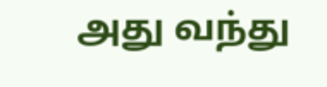அது வந்து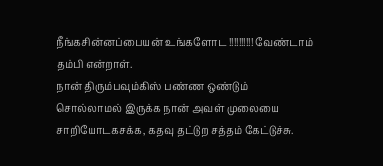நீங்கசின்னப்பையன் உங்களோட !!!!!!!!!! வேண்டாம் தம்பி என்றாள்.
நான் திரும்பவும்கிஸ் பண்ண ஒண்டும் சொல்லாமல் இருக்க நான் அவள் முலையை சாறியோடகசக்க, கதவு தட்டுற சத்தம் கேட்டுச்சு.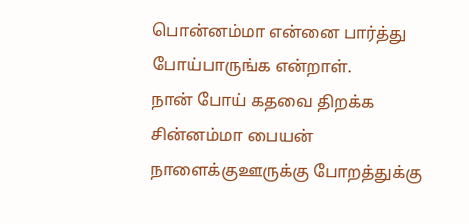பொன்னம்மா என்னை பார்த்து போய்பாருங்க என்றாள்.
நான் போய் கதவை திறக்க சின்னம்மா பையன் நாளைக்குஊருக்கு போறத்துக்கு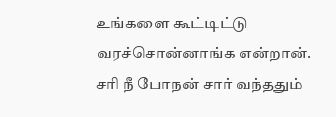உங்களை கூட்டிட்டு வரச்சொன்னாங்க என்றான்.
சரி நீ போநன் சார் வந்ததும்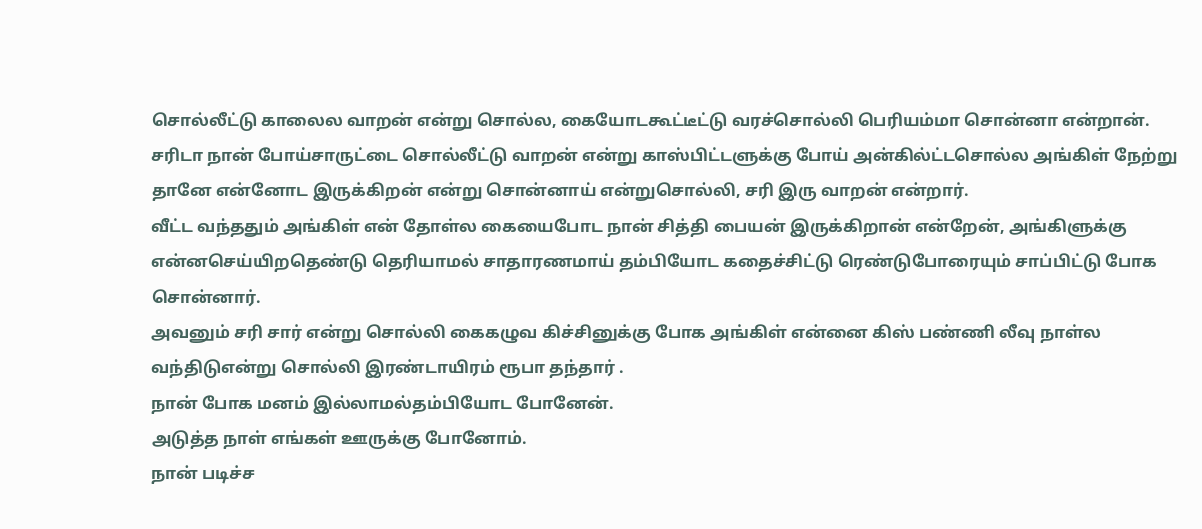சொல்லீட்டு காலைல வாறன் என்று சொல்ல, கையோடகூட்டீட்டு வரச்சொல்லி பெரியம்மா சொன்னா என்றான்.
சரிடா நான் போய்சாருட்டை சொல்லீட்டு வாறன் என்று காஸ்பிட்டளுக்கு போய் அன்கில்ட்டசொல்ல அங்கிள் நேற்று தானே என்னோட இருக்கிறன் என்று சொன்னாய் என்றுசொல்லி, சரி இரு வாறன் என்றார்.
வீட்ட வந்ததும் அங்கிள் என் தோள்ல கையைபோட நான் சித்தி பையன் இருக்கிறான் என்றேன், அங்கிளுக்கு என்னசெய்யிறதெண்டு தெரியாமல் சாதாரணமாய் தம்பியோட கதைச்சிட்டு ரெண்டுபோரையும் சாப்பிட்டு போக சொன்னார்.
அவனும் சரி சார் என்று சொல்லி கைகழுவ கிச்சினுக்கு போக அங்கிள் என்னை கிஸ் பண்ணி லீவு நாள்ல வந்திடுஎன்று சொல்லி இரண்டாயிரம் ரூபா தந்தார் .
நான் போக மனம் இல்லாமல்தம்பியோட போனேன்.
அடுத்த நாள் எங்கள் ஊருக்கு போனோம்.
நான் படிச்ச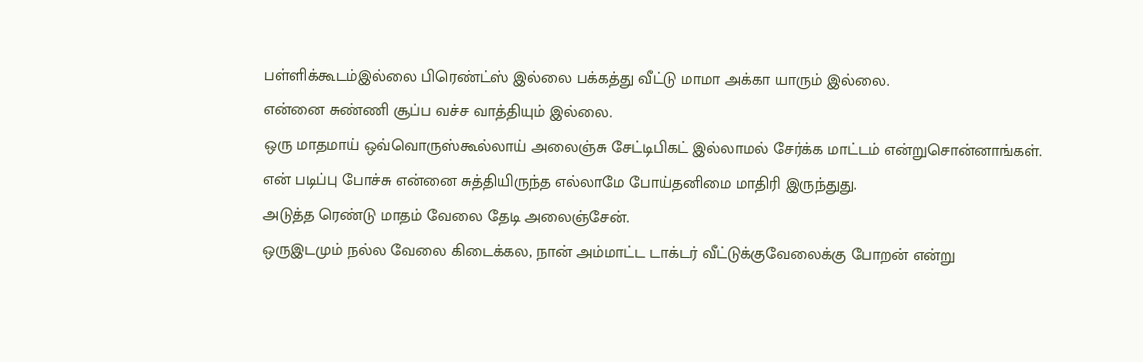பள்ளிக்கூடம்இல்லை பிரெண்ட்ஸ் இல்லை பக்கத்து வீட்டு மாமா அக்கா யாரும் இல்லை.
என்னை சுண்ணி சூப்ப வச்ச வாத்தியும் இல்லை.
ஒரு மாதமாய் ஒவ்வொருஸ்கூல்லாய் அலைஞ்சு சேட்டிபிகட் இல்லாமல் சேர்க்க மாட்டம் என்றுசொன்னாங்கள்.
என் படிப்பு போச்சு என்னை சுத்தியிருந்த எல்லாமே போய்தனிமை மாதிரி இருந்துது.
அடுத்த ரெண்டு மாதம் வேலை தேடி அலைஞ்சேன்.
ஒருஇடமும் நல்ல வேலை கிடைக்கல, நான் அம்மாட்ட டாக்டர் வீட்டுக்குவேலைக்கு போறன் என்று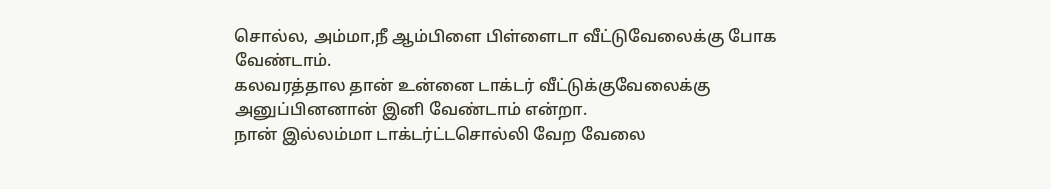சொல்ல, அம்மா,நீ ஆம்பிளை பிள்ளைடா வீட்டுவேலைக்கு போக வேண்டாம்.
கலவரத்தால தான் உன்னை டாக்டர் வீட்டுக்குவேலைக்கு அனுப்பினனான் இனி வேண்டாம் என்றா.
நான் இல்லம்மா டாக்டர்ட்டசொல்லி வேற வேலை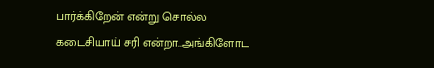பார்க்கிறேன் என்று சொல்ல கடைசியாய் சரி என்றா..அங்கிளோட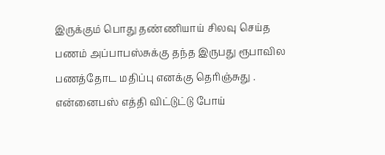இருக்கும் பொது தண்ணியாய் சிலவு செய்த பணம் அப்பாபஸ்சுக்கு தந்த இருபது ரூபாவில பணத்தோட மதிப்பு எனக்கு தெரிஞ்சுது .
என்னைபஸ் எத்தி விட்டுட்டு போய்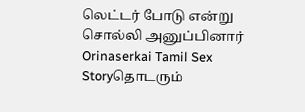லெட்டர் போடு என்று சொல்லி அனுப்பினார் Orinaserkai Tamil Sex Storyதொடரும்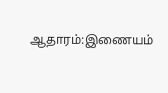ஆதாரம்:இணையம்